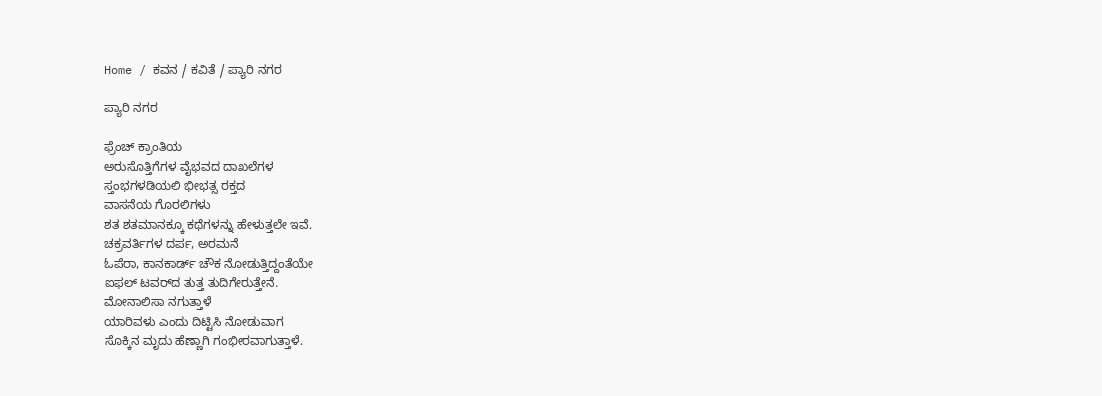Home / ಕವನ / ಕವಿತೆ / ಪ್ಯಾರಿ ನಗರ

ಪ್ಯಾರಿ ನಗರ

ಫ್ರೆಂಚ್ ಕ್ರಾಂತಿಯ
ಅರುಸೊತ್ತಿಗೆಗಳ ವೈಭವದ ದಾಖಲೆಗಳ
ಸ್ತಂಭಗಳಡಿಯಲಿ ಭೀಭತ್ಸ ರಕ್ತದ
ವಾಸನೆಯ ಗೊರಲಿಗಳು
ಶತ ಶತಮಾನಕ್ಕೂ ಕಥೆಗಳನ್ನು ಹೇಳುತ್ತಲೇ ಇವೆ.
ಚಕ್ರವರ್ತಿಗಳ ದರ್ಪ, ಅರಮನೆ
ಓಪೆರಾ, ಕಾನಕಾರ್ಡ್ ಚೌಕ ನೋಡುತ್ತಿದ್ದಂತೆಯೇ
ಐಫಲ್ ಟವರ್‌ದ ತುತ್ತ ತುದಿಗೇರುತ್ತೇನೆ.
ಮೋನಾಲಿಸಾ ನಗುತ್ತಾಳೆ
ಯಾರಿವಳು ಎಂದು ದಿಟ್ಟಿಸಿ ನೋಡುವಾಗ
ಸೊಕ್ಕಿನ ಮೃದು ಹೆಣ್ಣಾಗಿ ಗಂಭೀರವಾಗುತ್ತಾಳೆ.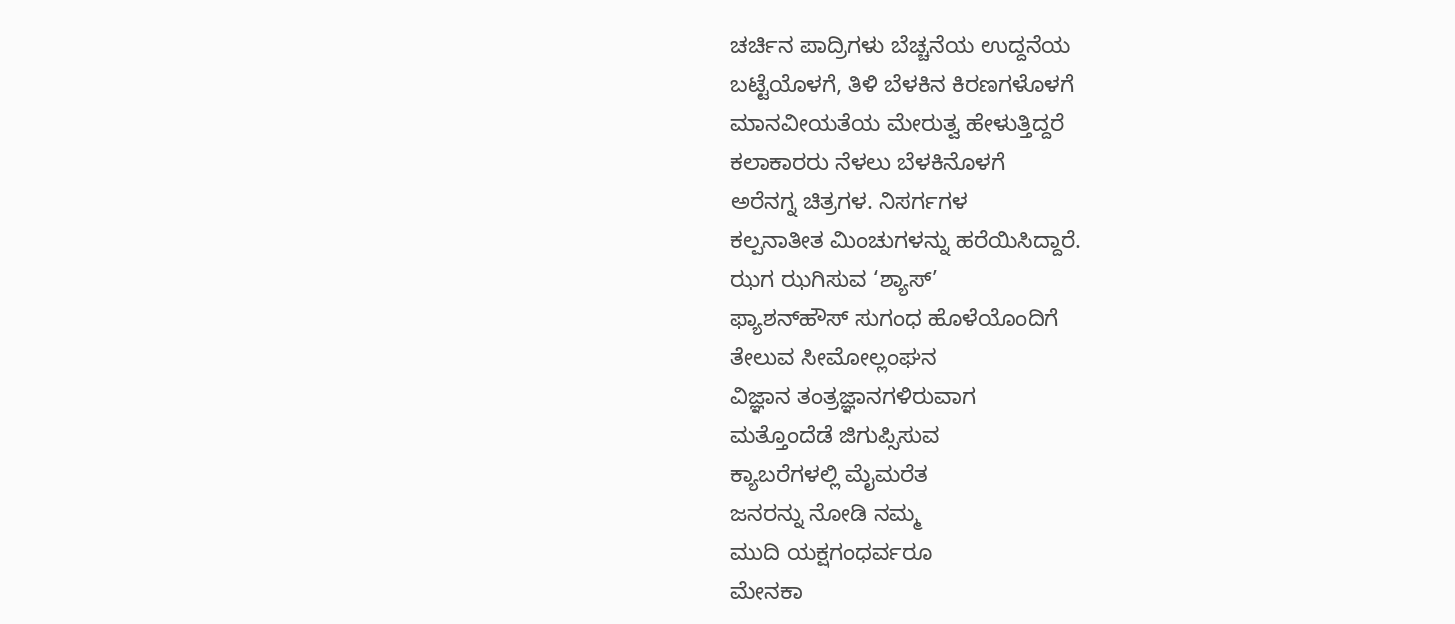ಚರ್ಚಿನ ಪಾದ್ರಿಗಳು ಬೆಚ್ಚನೆಯ ಉದ್ದನೆಯ
ಬಟ್ಟೆಯೊಳಗೆ, ತಿಳಿ ಬೆಳಕಿನ ಕಿರಣಗಳೊಳಗೆ
ಮಾನವೀಯತೆಯ ಮೇರುತ್ವ ಹೇಳುತ್ತಿದ್ದರೆ
ಕಲಾಕಾರರು ನೆಳಲು ಬೆಳಕಿನೊಳಗೆ
ಅರೆನಗ್ನ ಚಿತ್ರಗಳ. ನಿಸರ್ಗಗಳ
ಕಲ್ಪನಾತೀತ ಮಿಂಚುಗಳನ್ನು ಹರೆಯಿಸಿದ್ದಾರೆ.
ಝಗ ಝಗಿಸುವ ‘ಶ್ಯಾಸ್’
ಫ್ಯಾಶನ್‌ಹೌಸ್ ಸುಗಂಧ ಹೊಳೆಯೊಂದಿಗೆ
ತೇಲುವ ಸೀಮೋಲ್ಲಂಘನ
ವಿಜ್ಞಾನ ತಂತ್ರಜ್ಞಾನಗಳಿರುವಾಗ
ಮತ್ತೊಂದೆಡೆ ಜಿಗುಪ್ಸಿಸುವ
ಕ್ಯಾಬರೆಗಳಲ್ಲಿ ಮೈಮರೆತ
ಜನರನ್ನು ನೋಡಿ ನಮ್ಮ
ಮುದಿ ಯಕ್ಷಗಂಧರ್ವರೂ
ಮೇನಕಾ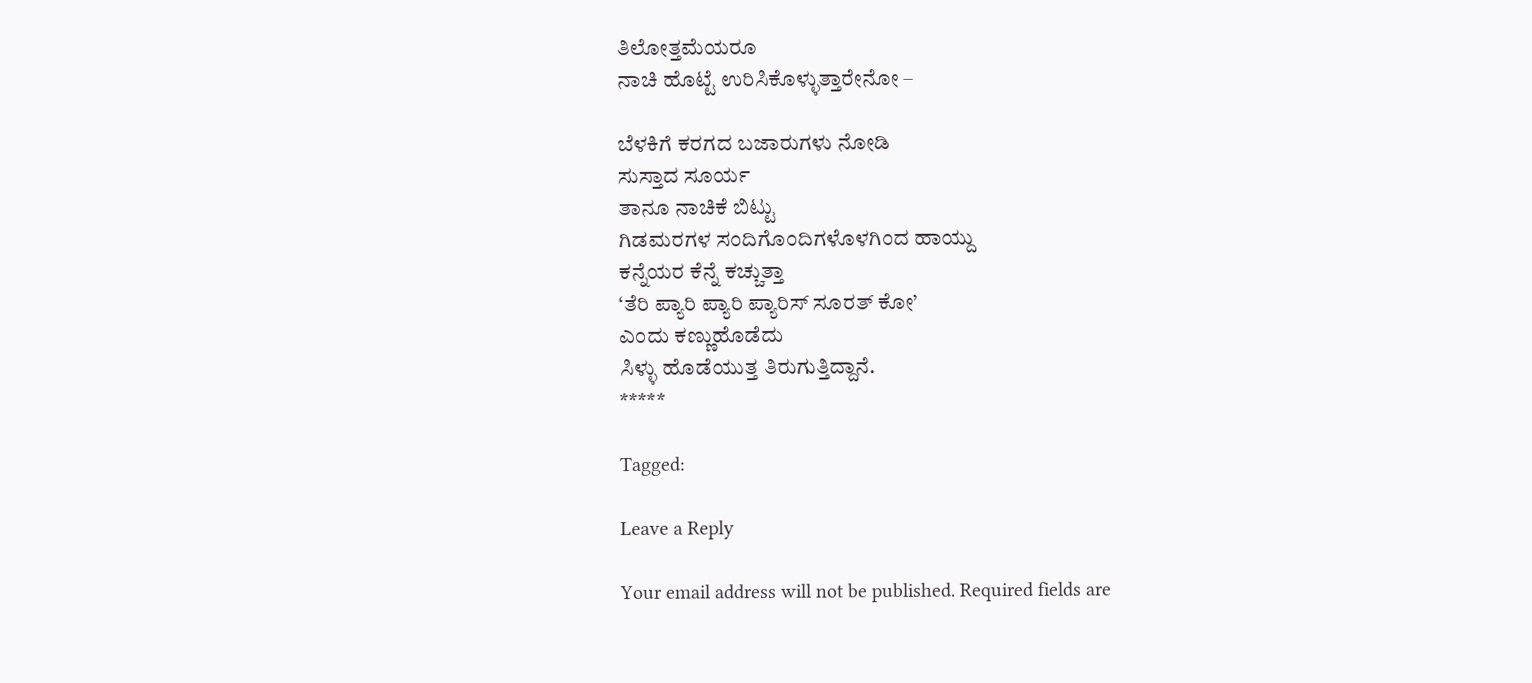ತಿಲೋತ್ತಮೆಯರೂ
ನಾಚಿ ಹೊಟ್ಟೆ ಉರಿಸಿಕೊಳ್ಳುತ್ತಾರೇನೋ –

ಬೆಳಕಿಗೆ ಕರಗದ ಬಜಾರುಗಳು ನೋಡಿ
ಸುಸ್ತಾದ ಸೂರ್ಯ
ತಾನೂ ನಾಚಿಕೆ ಬಿಟ್ಟು
ಗಿಡಮರಗಳ ಸಂದಿಗೊಂದಿಗಳೊಳಗಿಂದ ಹಾಯ್ದು
ಕನ್ನೆಯರ ಕೆನ್ನೆ ಕಚ್ಚುತ್ತಾ
‘ತೆರಿ ಪ್ಯಾರಿ ಪ್ಯಾರಿ ಪ್ಯಾರಿಸ್ ಸೂರತ್ ಕೋ’
ಎಂದು ಕಣ್ಣುಹೊಡೆದು
ಸಿಳ್ಳು ಹೊಡೆಯುತ್ತ ತಿರುಗುತ್ತಿದ್ದಾನೆ.
*****

Tagged:

Leave a Reply

Your email address will not be published. Required fields are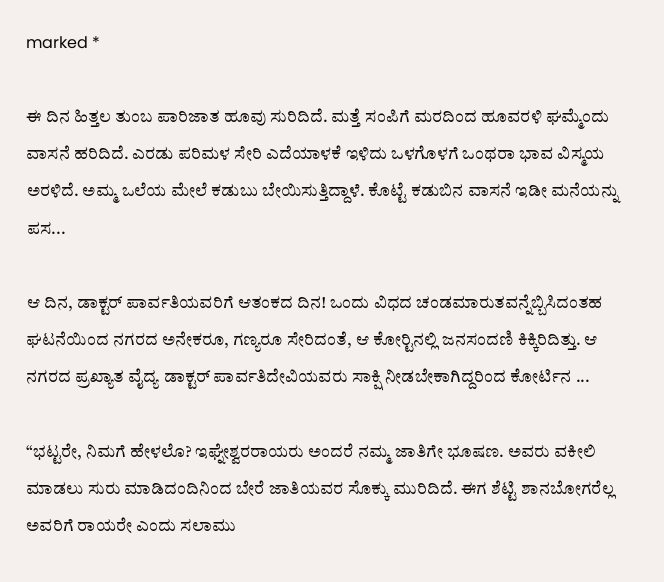marked *

ಈ ದಿನ ಹಿತ್ತಲ ತುಂಬ ಪಾರಿಜಾತ ಹೂವು ಸುರಿದಿದೆ. ಮತ್ತೆ ಸಂಪಿಗೆ ಮರದಿಂದ ಹೂವರಳಿ ಘಮ್ಮೆಂದು ವಾಸನೆ ಹರಿದಿದೆ. ಎರಡು ಪರಿಮಳ ಸೇರಿ ಎದೆಯಾಳಕೆ ಇಳಿದು ಒಳಗೊಳಗೆ ಒಂಥರಾ ಭಾವ ವಿಸ್ಮಯ ಅರಳಿದೆ. ಅಮ್ಮ ಒಲೆಯ ಮೇಲೆ ಕಡುಬು ಬೇಯಿಸುತ್ತಿದ್ದಾಳೆ. ಕೊಟ್ಟೆ ಕಡುಬಿನ ವಾಸನೆ ಇಡೀ ಮನೆಯನ್ನು ಪಸ...

ಆ ದಿನ, ಡಾಕ್ಟರ್ ಪಾರ್ವತಿಯವರಿಗೆ ಆತಂಕದ ದಿನ! ಒಂದು ವಿಧದ ಚಂಡಮಾರುತವನ್ನೆಬ್ಬಿಸಿದಂತಹ ಘಟನೆಯಿಂದ ನಗರದ ಅನೇಕರೂ, ಗಣ್ಯರೂ ಸೇರಿದಂತೆ, ಆ ಕೋರ್‍ಟಿನಲ್ಲಿ ಜನಸಂದಣಿ ಕಿಕ್ಕಿರಿದಿತ್ತು. ಆ ನಗರದ ಪ್ರಖ್ಯಾತ ವೈದ್ಯ ಡಾಕ್ಟರ್ ಪಾರ್ವತಿದೇವಿಯವರು ಸಾಕ್ಷಿ ನೀಡಬೇಕಾಗಿದ್ದರಿಂದ ಕೋರ್ಟಿನ ...

“ಭಟ್ಟರೇ, ನಿಮಗೆ ಹೇಳಲೊ? ಇಘ್ನೇಶ್ವರರಾಯರು ಅಂದರೆ ನಮ್ಮ ಜಾತಿಗೇ ಭೂಷಣ. ಅವರು ವಕೀಲಿ ಮಾಡಲು ಸುರು ಮಾಡಿದಂದಿನಿಂದ ಬೇರೆ ಜಾತಿಯವರ ಸೊಕ್ಕು ಮುರಿದಿದೆ. ಈಗ ಶೆಟ್ಟಿ ಶಾನಬೋಗರೆಲ್ಲ ಅವರಿಗೆ ರಾಯರೇ ಎಂದು ಸಲಾಮು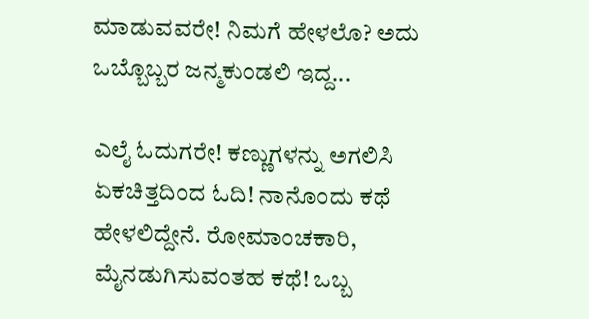ಮಾಡುವವರೇ! ನಿಮಗೆ ಹೇಳಲೊ? ಅದು ಒಬ್ಬೊಬ್ಬರ ಜನ್ಮಕುಂಡಲಿ ಇದ್ದ...

ಎಲೈ ಓದುಗರೇ! ಕಣ್ಣುಗಳನ್ನು ಅಗಲಿಸಿ ಏಕಚಿತ್ತದಿಂದ ಓದಿ! ನಾನೊಂದು ಕಥೆ ಹೇಳಲಿದ್ದೇನೆ. ರೋಮಾಂಚಕಾರಿ, ಮೈನಡುಗಿಸುವಂತಹ ಕಥೆ! ಒಬ್ಬ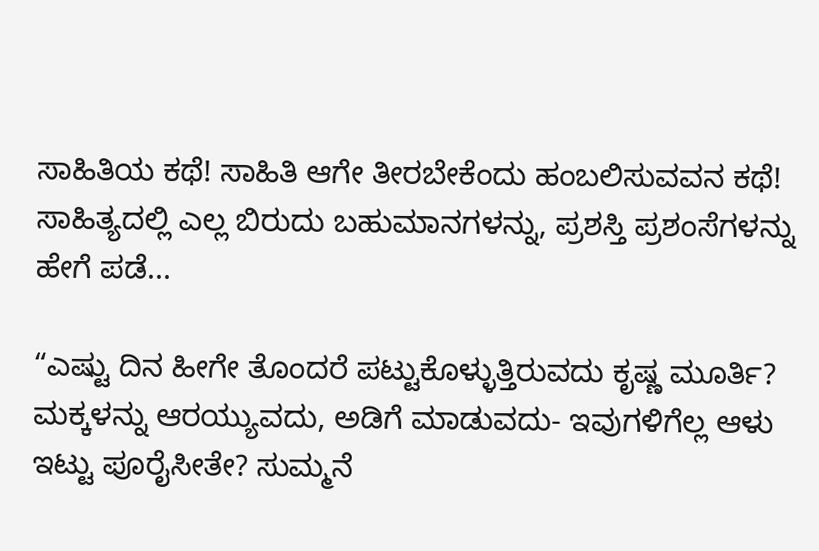ಸಾಹಿತಿಯ ಕಥೆ! ಸಾಹಿತಿ ಆಗೇ ತೀರಬೇಕೆಂದು ಹಂಬಲಿಸುವವನ ಕಥೆ! ಸಾಹಿತ್ಯದಲ್ಲಿ ಎಲ್ಲ ಬಿರುದು ಬಹುಮಾನಗಳನ್ನು, ಪ್ರಶಸ್ತಿ ಪ್ರಶಂಸೆಗಳನ್ನು ಹೇಗೆ ಪಡೆ...

“ಎಷ್ಟು ದಿನ ಹೀಗೇ ತೊಂದರೆ ಪಟ್ಟುಕೊಳ್ಳುತ್ತಿರುವದು ಕೃಷ್ಣ ಮೂರ್ತಿ? ಮಕ್ಕಳನ್ನು ಆರಯ್ಯುವದು, ಅಡಿಗೆ ಮಾಡುವದು- ಇವುಗಳಿಗೆಲ್ಲ ಆಳು ಇಟ್ಟು ಪೂರೈಸೀತೇ? ಸುಮ್ಮನೆ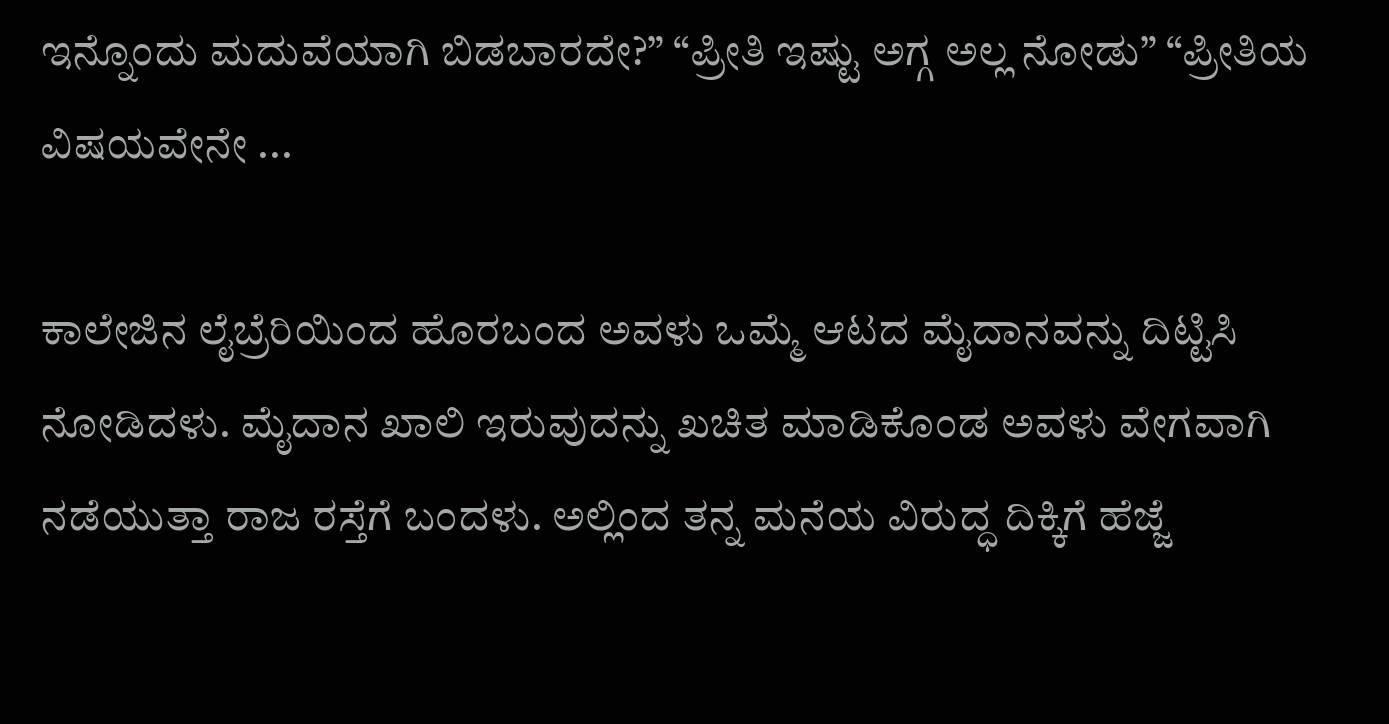ಇನ್ನೊಂದು ಮದುವೆಯಾಗಿ ಬಿಡಬಾರದೇ?” “ಪ್ರೀತಿ ಇಷ್ಟು ಅಗ್ಗ ಅಲ್ಲ ನೋಡು” “ಪ್ರೀತಿಯ ವಿಷಯವೇನೇ ...

ಕಾಲೇಜಿನ ಲೈಬ್ರೆರಿಯಿಂದ ಹೊರಬಂದ ಅವಳು ಒಮ್ಮೆ ಆಟದ ಮೈದಾನವನ್ನು ದಿಟ್ಟಿಸಿ ನೋಡಿದಳು. ಮೈದಾನ ಖಾಲಿ ಇರುವುದನ್ನು ಖಚಿತ ಮಾಡಿಕೊಂಡ ಅವಳು ವೇಗವಾಗಿ ನಡೆಯುತ್ತಾ ರಾಜ ರಸ್ತೆಗೆ ಬಂದಳು. ಅಲ್ಲಿಂದ ತನ್ನ ಮನೆಯ ವಿರುದ್ಧ ದಿಕ್ಕಿಗೆ ಹೆಜ್ಜೆ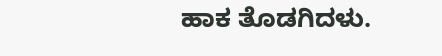ಹಾಕ ತೊಡಗಿದಳು.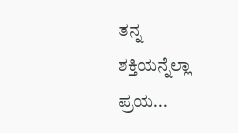ತನ್ನ ಶಕ್ತಿಯನ್ನೆಲ್ಲಾ ಪ್ರಯ...